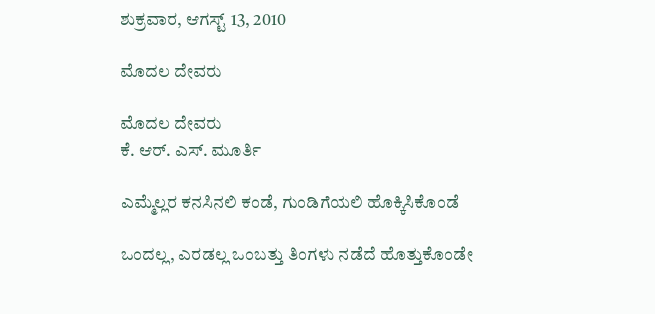ಶುಕ್ರವಾರ, ಆಗಸ್ಟ್ 13, 2010

ಮೊದಲ ದೇವರು

ಮೊದಲ ದೇವರು
ಕೆ. ಆರ್. ಎಸ್. ಮೂರ್ತಿ

ಎಮ್ಮೆಲ್ಲರ ಕನಸಿನಲಿ ಕಂಡೆ, ಗುಂಡಿಗೆಯಲಿ ಹೊಕ್ಕಿಸಿಕೊಂಡೆ

ಒಂದಲ್ಲ, ಎರಡಲ್ಲ ಒಂಬತ್ತು ತಿಂಗಳು ನಡೆದೆ ಹೊತ್ತುಕೊಂಡೇ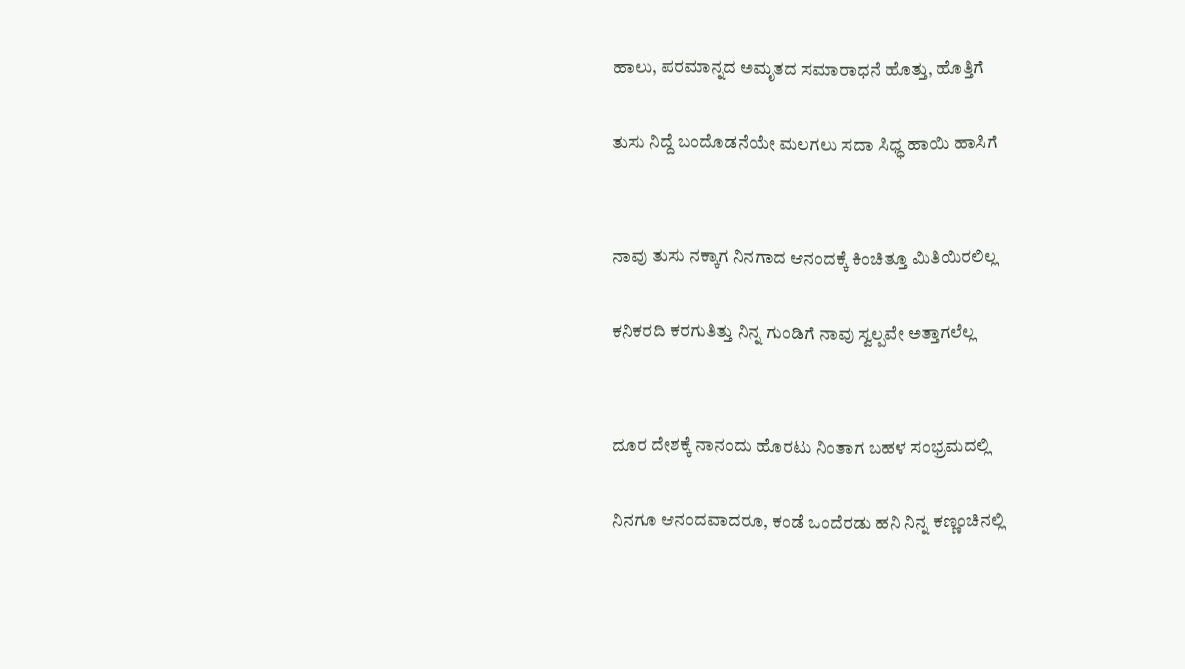ಹಾಲು, ಪರಮಾನ್ನದ ಅಮೃತದ ಸಮಾರಾಧನೆ ಹೊತ್ತು, ಹೊತ್ತಿಗೆ

ತುಸು ನಿದ್ದೆ ಬಂದೊಡನೆಯೇ ಮಲಗಲು ಸದಾ ಸಿಧ್ಧ ಹಾಯಿ ಹಾಸಿಗೆ


ನಾವು ತುಸು ನಕ್ಕಾಗ ನಿನಗಾದ ಆನಂದಕ್ಕೆ ಕಿಂಚಿತ್ತೂ ಮಿತಿಯಿರಲಿಲ್ಲ

ಕನಿಕರದಿ ಕರಗುತಿತ್ತು ನಿನ್ನ ಗುಂಡಿಗೆ ನಾವು ಸ್ವಲ್ಪವೇ ಅತ್ತಾಗಲೆಲ್ಲ


ದೂರ ದೇಶಕ್ಕೆ ನಾನಂದು ಹೊರಟು ನಿಂತಾಗ ಬಹಳ ಸಂಭ್ರಮದಲ್ಲಿ

ನಿನಗೂ ಆನಂದವಾದರೂ, ಕಂಡೆ ಒಂದೆರಡು ಹನಿ ನಿನ್ನ ಕಣ್ಣಂಚಿನಲ್ಲಿ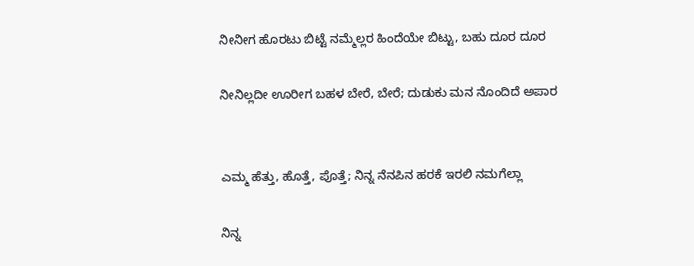ನೀನೀಗ ಹೊರಟು ಬಿಟ್ಟೆ ನಮ್ಮೆಲ್ಲರ ಹಿಂದೆಯೇ ಬಿಟ್ಟು, ಬಹು ದೂರ ದೂರ

ನೀನಿಲ್ಲದೀ ಊರೀಗ ಬಹಳ ಬೇರೆ, ಬೇರೆ; ದುಡುಕು ಮನ ನೊಂದಿದೆ ಅಪಾರ


ಎಮ್ಮ ಹೆತ್ತು, ಹೊತ್ತೆ, ಪೊತ್ತೆ; ನಿನ್ನ ನೆನಪಿನ ಹರಕೆ ಇರಲಿ ನಮಗೆಲ್ಲಾ

ನಿನ್ನ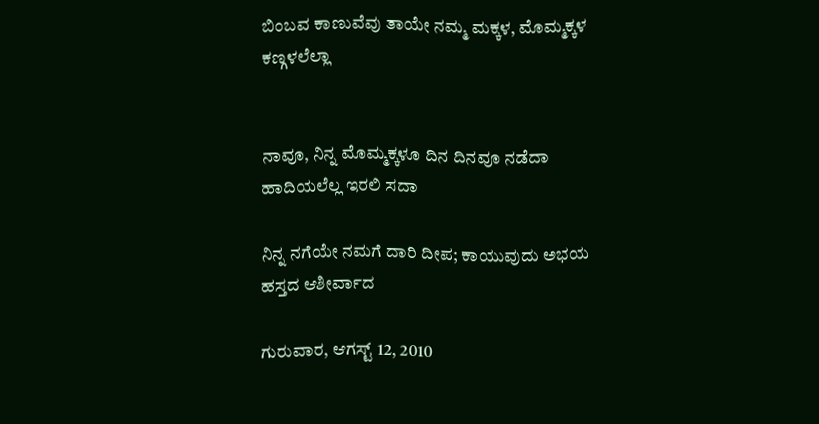ಬಿಂಬವ ಕಾಣುವೆವು ತಾಯೇ ನಮ್ಮ ಮಕ್ಕಳ, ಮೊಮ್ಮಕ್ಕಳ ಕಣ್ಗಳಲೆಲ್ಲಾ


ನಾವೂ, ನಿನ್ನ ಮೊಮ್ಮಕ್ಕಳೂ ದಿನ ದಿನವೂ ನಡೆದಾ ಹಾದಿಯಲೆಲ್ಲ ಇರಲಿ ಸದಾ

ನಿನ್ನ ನಗೆಯೇ ನಮಗೆ ದಾರಿ ದೀಪ; ಕಾಯುವುದು ಅಭಯ ಹಸ್ತದ ಆಶೀರ್ವಾದ

ಗುರುವಾರ, ಆಗಸ್ಟ್ 12, 2010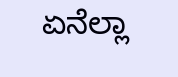ಏನೆಲ್ಲಾ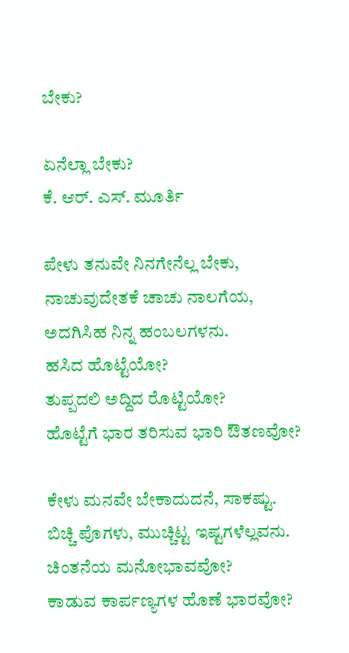ಬೇಕು?

ಏನೆಲ್ಲಾ ಬೇಕು?
ಕೆ. ಆರ್. ಎಸ್. ಮೂರ್ತಿ

ಪೇಳು ತನುವೇ ನಿನಗೇನೆಲ್ಲ ಬೇಕು,
ನಾಚುವುದೇತಕೆ ಚಾಚು ನಾಲಗೆಯ,
ಅದಗಿಸಿಹ ನಿನ್ನ ಹಂಬಲಗಳನು.
ಹಸಿದ ಹೊಟ್ಟೆಯೋ?
ತುಪ್ಪದಲಿ ಅದ್ದಿದ ರೊಟ್ಟಿಯೋ?
ಹೊಟ್ಟೆಗೆ ಭಾರ ತರಿಸುವ ಭಾರಿ ಔತಣವೋ?

ಕೇಳು ಮನವೇ ಬೇಕಾದುದನೆ, ಸಾಕಷ್ಟು.
ಬಿಚ್ಚಿ ಪೊಗಳು, ಮುಚ್ಚಿಟ್ಟ ಇಷ್ಟಗಳೆಲ್ಲವನು.
ಚಿಂತನೆಯ ಮನೋಭಾವವೋ?
ಕಾಡುವ ಕಾರ್ಪಣ್ಯಗಳ ಹೊಣೆ ಭಾರವೋ?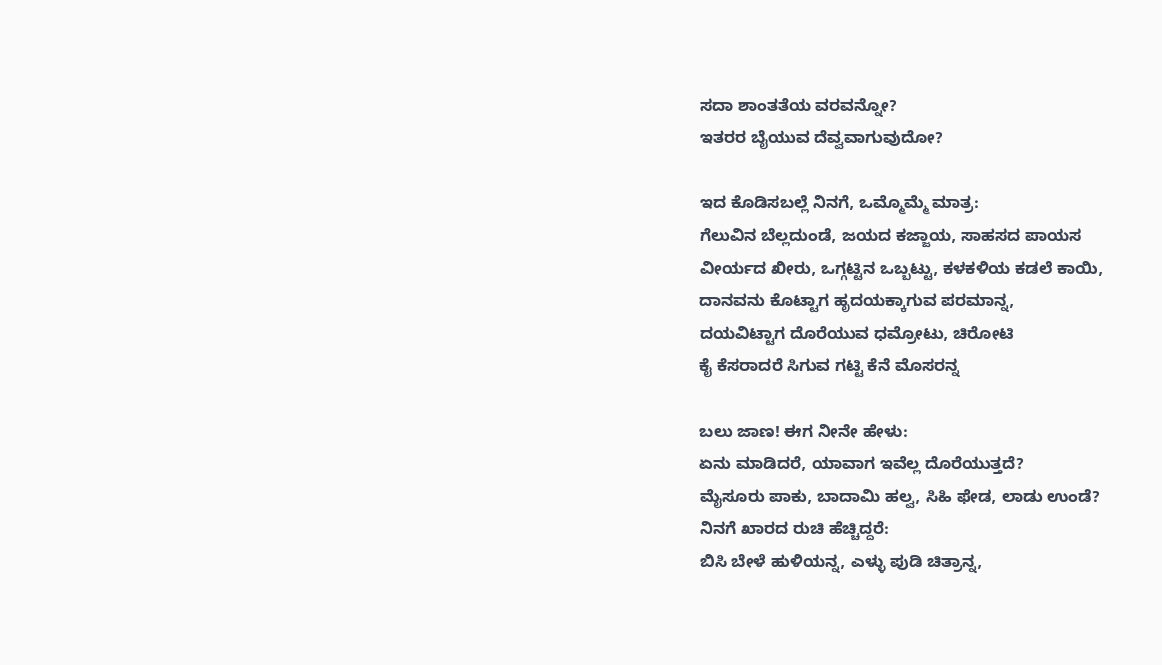ಸದಾ ಶಾಂತತೆಯ ವರವನ್ನೋ?
ಇತರರ ಬೈಯುವ ದೆವ್ವವಾಗುವುದೋ?

ಇದ ಕೊಡಿಸಬಲ್ಲೆ ನಿನಗೆ, ಒಮ್ಮೊಮ್ಮೆ ಮಾತ್ರ:
ಗೆಲುವಿನ ಬೆಲ್ಲದುಂಡೆ, ಜಯದ ಕಜ್ಜಾಯ, ಸಾಹಸದ ಪಾಯಸ
ವೀರ್ಯದ ಖೀರು, ಒಗ್ಗಟ್ಟಿನ ಒಬ್ಬಟ್ಟು, ಕಳಕಳಿಯ ಕಡಲೆ ಕಾಯಿ,
ದಾನವನು ಕೊಟ್ಟಾಗ ಹೃದಯಕ್ಕಾಗುವ ಪರಮಾನ್ನ,
ದಯವಿಟ್ಟಾಗ ದೊರೆಯುವ ಧಮ್ರೋಟು, ಚಿರೋಟಿ
ಕೈ ಕೆಸರಾದರೆ ಸಿಗುವ ಗಟ್ಟಿ ಕೆನೆ ಮೊಸರನ್ನ

ಬಲು ಜಾಣ! ಈಗ ನೀನೇ ಹೇಳು:
ಏನು ಮಾಡಿದರೆ, ಯಾವಾಗ ಇವೆಲ್ಲ ದೊರೆಯುತ್ತದೆ?
ಮೈಸೂರು ಪಾಕು, ಬಾದಾಮಿ ಹಲ್ವ, ಸಿಹಿ ಫೇಡ, ಲಾಡು ಉಂಡೆ?
ನಿನಗೆ ಖಾರದ ರುಚಿ ಹೆಚ್ಚಿದ್ದರೆ:
ಬಿಸಿ ಬೇಳೆ ಹುಳಿಯನ್ನ, ಎಳ್ಳು ಪುಡಿ ಚಿತ್ರಾನ್ನ,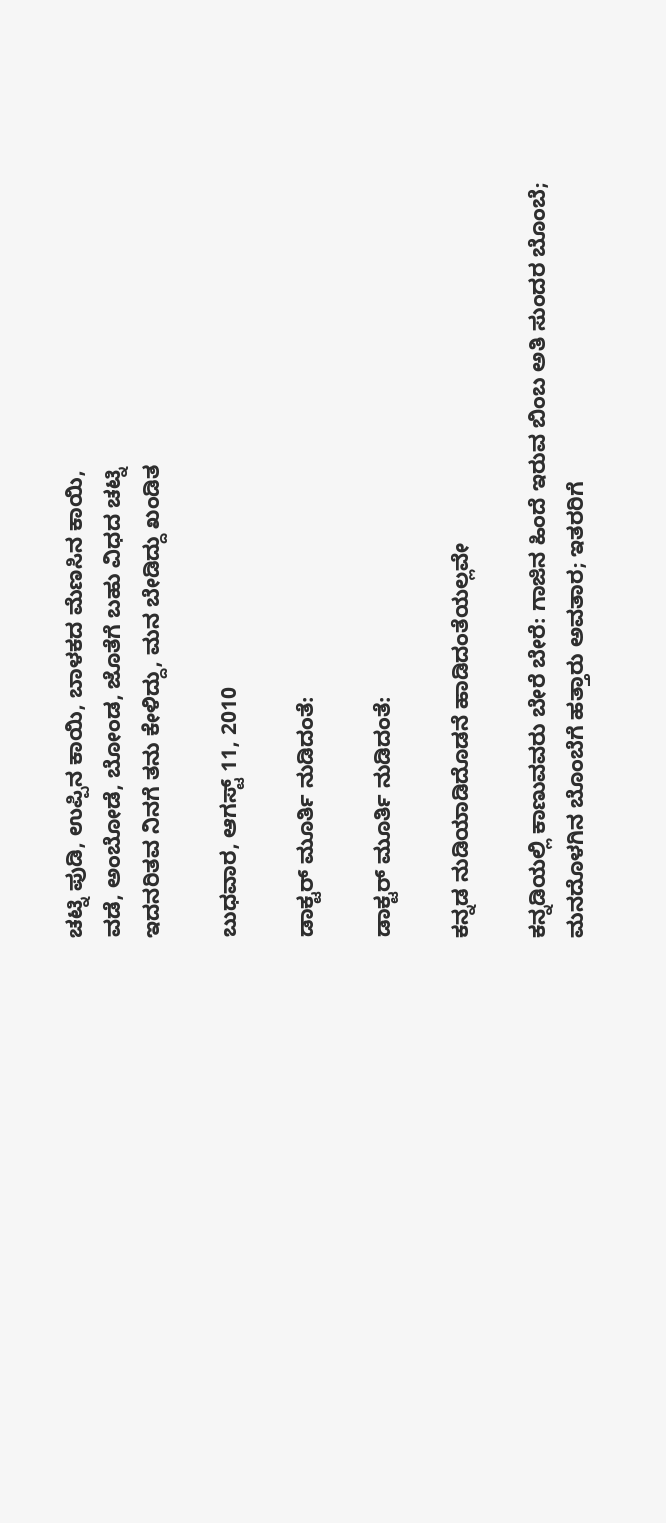ಚಟ್ನಿ ಪುಡಿ, ಉಪ್ಪಿನ ಕಾಯಿ, ಬಾಳಕದ ಮೆಣಸಿನ ಕಾಯಿ,
ವಡೆ, ಅಂಬೋಡೆ, ಬೋಂಡ, ಜೊತೆಗೆ ಬಹು ವಿಧದ ಚಟ್ನಿ
ಇದನರಿತವ ನಿನಗೆ ತನು ಕೇಳಿದ್ದು, ಮನ ಬೇಡಿದ್ದು ಖಂಡಿತ

ಬುಧವಾರ, ಆಗಸ್ಟ್ 11, 2010

ಡಾಕ್ಟರ್ ಮೂರ್ತಿ ನುಡಿದಂತೆ:

ಡಾಕ್ಟರ್ ಮೂರ್ತಿ ನುಡಿದಂತೆ:

ಕನ್ನಡ ನುಡಿಯಾಡಿದೊಡನೆ ಹಾಡಿದಂತೆಯಲ್ಲವೇ

ಕನ್ನಡಿಯಲ್ಲಿ ಕಾಣುವವರು ಬೇರೆ ಬೇರೆ: ಗಾಜಿನ ಹಿಂದೆ ಇರುವ ಬಿಂಬ ಅತಿ ಸುಂದರ ಬೊಂಬೆ; ಮನದೊಳಗಿನ ಬೊಂಬೆಗೆ ಹತ್ತಾರು ಅವತಾರ; ಇತರರಿಗೆ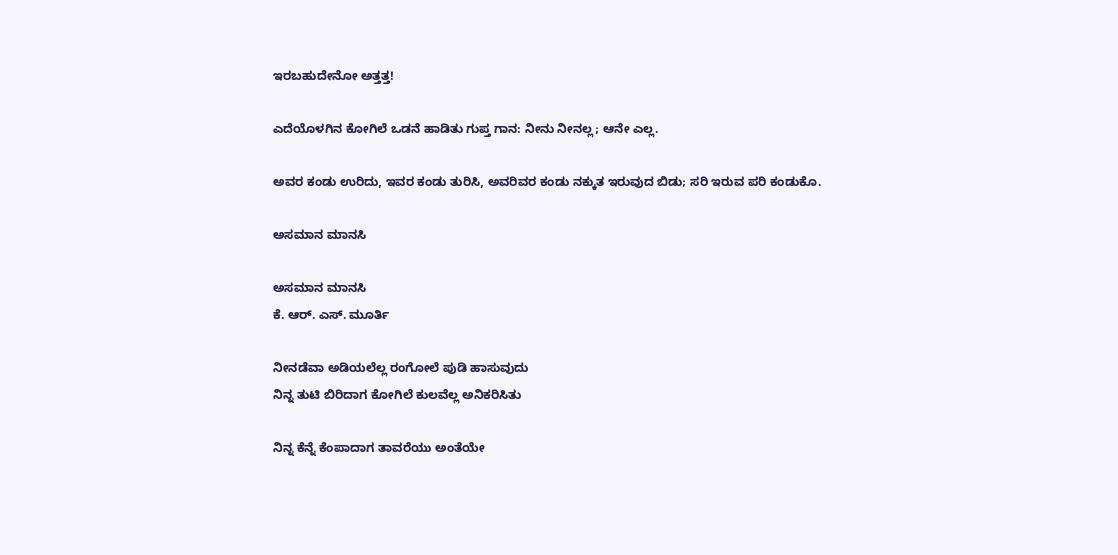ಇರಬಹುದೇನೋ ಅತ್ತತ್ತ!

ಎದೆಯೊಳಗಿನ ಕೋಗಿಲೆ ಒಡನೆ ಹಾಡಿತು ಗುಪ್ತ ಗಾನ: ನೀನು ನೀನಲ್ಲ; ಆನೇ ಎಲ್ಲ.

ಅವರ ಕಂಡು ಉರಿದು, ಇವರ ಕಂಡು ತುರಿಸಿ, ಅವರಿವರ ಕಂಡು ನಕ್ಕುತ ಇರುವುದ ಬಿಡು; ಸರಿ ಇರುವ ಪರಿ ಕಂಡುಕೊ.

ಅಸಮಾನ ಮಾನಸಿ

ಅಸಮಾನ ಮಾನಸಿ
ಕೆ. ಆರ್. ಎಸ್. ಮೂರ್ತಿ

ನೀನಡೆವಾ ಅಡಿಯಲೆಲ್ಲ ರಂಗೋಲೆ ಪುಡಿ ಹಾಸುವುದು
ನಿನ್ನ ತುಟಿ ಬಿರಿದಾಗ ಕೋಗಿಲೆ ಕುಲವೆಲ್ಲ ಅನಿಕರಿಸಿತು

ನಿನ್ನ ಕೆನ್ನೆ ಕೆಂಪಾದಾಗ ತಾವರೆಯು ಅಂತೆಯೇ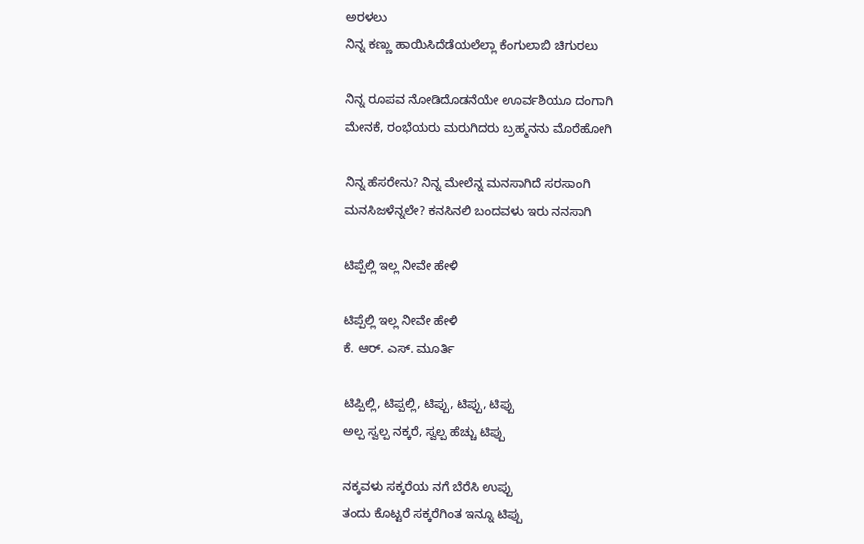ಅರಳಲು
ನಿನ್ನ ಕಣ್ಣು ಹಾಯಿಸಿದೆಡೆಯಲೆಲ್ಲಾ ಕೆಂಗುಲಾಬಿ ಚಿಗುರಲು

ನಿನ್ನ ರೂಪವ ನೋಡಿದೊಡನೆಯೇ ಊರ್ವಶಿಯೂ ದಂಗಾಗಿ
ಮೇನಕೆ, ರಂಭೆಯರು ಮರುಗಿದರು ಬ್ರಹ್ಮನನು ಮೊರೆಹೋಗಿ

ನಿನ್ನ ಹೆಸರೇನು? ನಿನ್ನ ಮೇಲೆನ್ನ ಮನಸಾಗಿದೆ ಸರಸಾಂಗಿ
ಮನಸಿಜಳೆನ್ನಲೇ? ಕನಸಿನಲಿ ಬಂದವಳು ಇರು ನನಸಾಗಿ

ಟಿಪ್ಪೆಲ್ಲಿ ಇಲ್ಲ ನೀವೇ ಹೇಳಿ

ಟಿಪ್ಪೆಲ್ಲಿ ಇಲ್ಲ ನೀವೇ ಹೇಳಿ
ಕೆ. ಆರ್. ಎಸ್. ಮೂರ್ತಿ

ಟಿಪ್ಪಿಲ್ಲಿ, ಟಿಪ್ಪಲ್ಲಿ, ಟಿಪ್ಪು, ಟಿಪ್ಪು, ಟಿಪ್ಪು
ಅಲ್ಪ ಸ್ವಲ್ಪ ನಕ್ಕರೆ, ಸ್ವಲ್ಪ ಹೆಚ್ಚು ಟಿಪ್ಪು

ನಕ್ಕವಳು ಸಕ್ಕರೆಯ ನಗೆ ಬೆರೆಸಿ ಉಪ್ಪು
ತಂದು ಕೊಟ್ಟರೆ ಸಕ್ಕರೆಗಿಂತ ಇನ್ನೂ ಟಿಪ್ಪು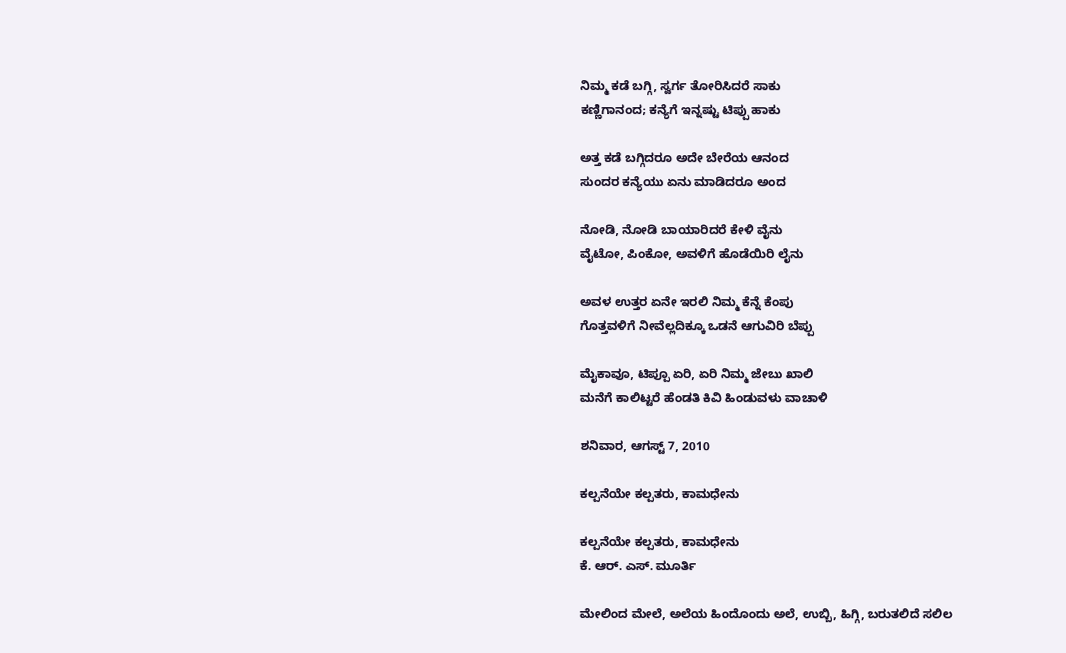ನಿಮ್ಮ ಕಡೆ ಬಗ್ಗಿ, ಸ್ವರ್ಗ ತೋರಿಸಿದರೆ ಸಾಕು
ಕಣ್ಣಿಗಾನಂದ; ಕನ್ಯೆಗೆ ಇನ್ನಷ್ಟು ಟಿಪ್ಪು ಹಾಕು

ಅತ್ತ ಕಡೆ ಬಗ್ಗಿದರೂ ಅದೇ ಬೇರೆಯ ಆನಂದ
ಸುಂದರ ಕನ್ಯೆಯು ಏನು ಮಾಡಿದರೂ ಅಂದ

ನೋಡಿ, ನೋಡಿ ಬಾಯಾರಿದರೆ ಕೇಳಿ ವೈನು
ವೈಟೋ, ಪಿಂಕೋ, ಅವಳಿಗೆ ಹೊಡೆಯಿರಿ ಲೈನು

ಅವಳ ಉತ್ತರ ಏನೇ ಇರಲಿ ನಿಮ್ಮ ಕೆನ್ನೆ ಕೆಂಪು
ಗೊತ್ತವಳಿಗೆ ನೀವೆಲ್ಲದಿಕ್ಕೂ ಒಡನೆ ಆಗುವಿರಿ ಬೆಪ್ಪು

ಮೈಕಾವೂ, ಟಿಪ್ಪೂ ಏರಿ, ಏರಿ ನಿಮ್ಮ ಜೇಬು ಖಾಲಿ
ಮನೆಗೆ ಕಾಲಿಟ್ಟರೆ ಹೆಂಡತಿ ಕಿವಿ ಹಿಂಡುವಳು ವಾಚಾಳಿ

ಶನಿವಾರ, ಆಗಸ್ಟ್ 7, 2010

ಕಲ್ಪನೆಯೇ ಕಲ್ಪತರು, ಕಾಮಧೇನು

ಕಲ್ಪನೆಯೇ ಕಲ್ಪತರು, ಕಾಮಧೇನು
ಕೆ. ಆರ್. ಎಸ್. ಮೂರ್ತಿ

ಮೇಲಿಂದ ಮೇಲೆ, ಅಲೆಯ ಹಿಂದೊಂದು ಅಲೆ, ಉಬ್ಬಿ, ಹಿಗ್ಗಿ, ಬರುತಲಿದೆ ಸಲಿಲ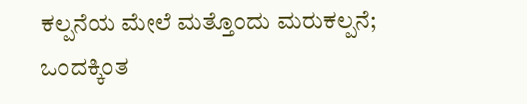ಕಲ್ಪನೆಯ ಮೇಲೆ ಮತ್ತೊಂದು ಮರುಕಲ್ಪನೆ; ಒಂದಕ್ಕಿಂತ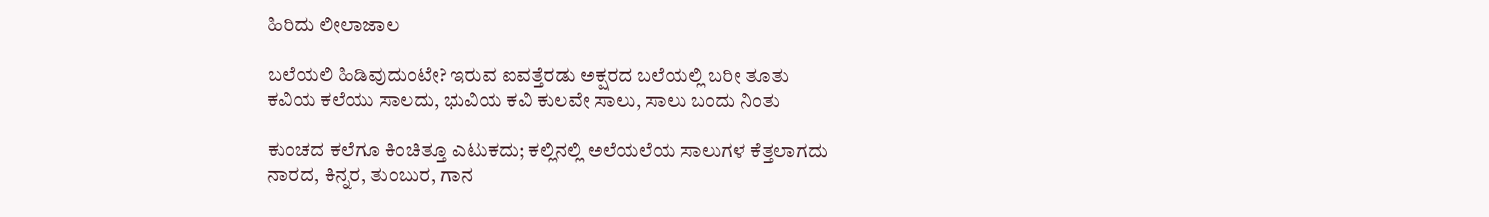ಹಿರಿದು ಲೀಲಾಜಾಲ

ಬಲೆಯಲಿ ಹಿಡಿವುದುಂಟೇ? ಇರುವ ಐವತ್ತೆರಡು ಅಕ್ಷರದ ಬಲೆಯಲ್ಲಿ ಬರೀ ತೂತು
ಕವಿಯ ಕಲೆಯು ಸಾಲದು, ಭುವಿಯ ಕವಿ ಕುಲವೇ ಸಾಲು, ಸಾಲು ಬಂದು ನಿಂತು

ಕುಂಚದ ಕಲೆಗೂ ಕಿಂಚಿತ್ತೂ ಎಟುಕದು; ಕಲ್ಲಿನಲ್ಲಿ ಅಲೆಯಲೆಯ ಸಾಲುಗಳ ಕೆತ್ತಲಾಗದು
ನಾರದ, ಕಿನ್ನರ, ತುಂಬುರ, ಗಾನ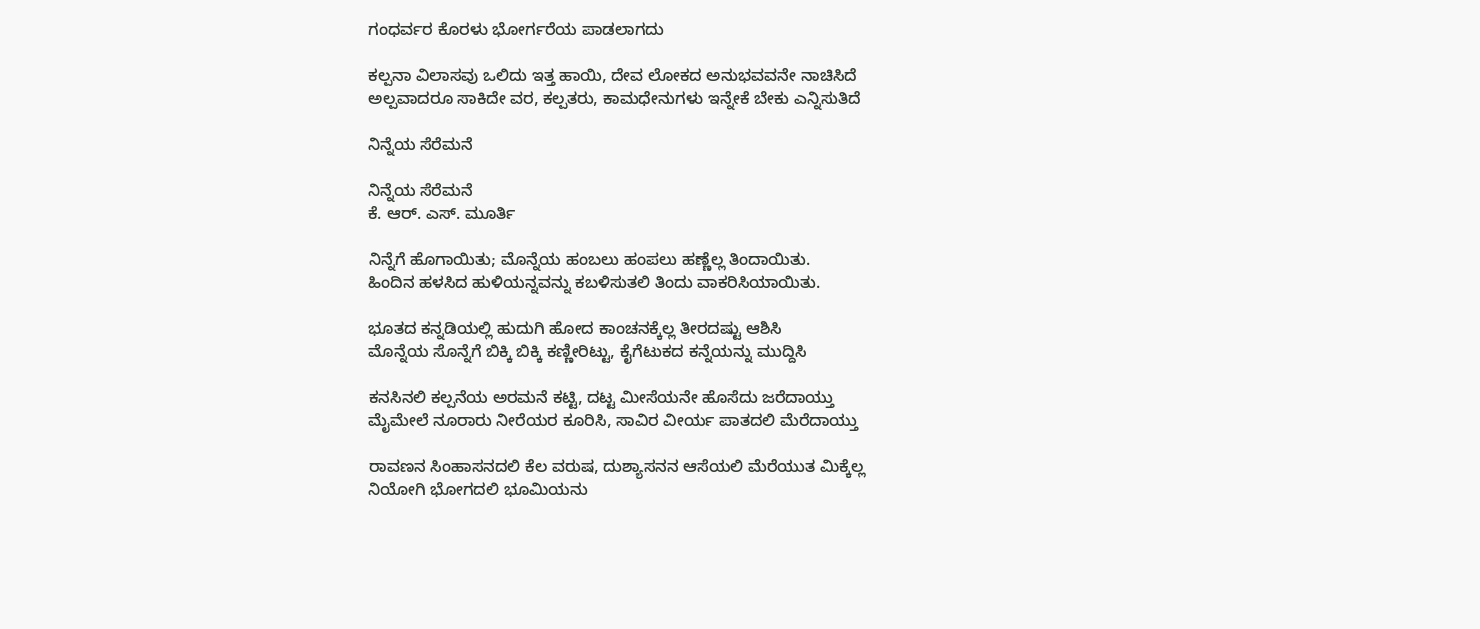ಗಂಧರ್ವರ ಕೊರಳು ಭೋರ್ಗರೆಯ ಪಾಡಲಾಗದು

ಕಲ್ಪನಾ ವಿಲಾಸವು ಒಲಿದು ಇತ್ತ ಹಾಯಿ, ದೇವ ಲೋಕದ ಅನುಭವವನೇ ನಾಚಿಸಿದೆ
ಅಲ್ಪವಾದರೂ ಸಾಕಿದೇ ವರ, ಕಲ್ಪತರು, ಕಾಮಧೇನುಗಳು ಇನ್ನೇಕೆ ಬೇಕು ಎನ್ನಿಸುತಿದೆ

ನಿನ್ನೆಯ ಸೆರೆಮನೆ

ನಿನ್ನೆಯ ಸೆರೆಮನೆ
ಕೆ. ಆರ್. ಎಸ್. ಮೂರ್ತಿ

ನಿನ್ನೆಗೆ ಹೊಗಾಯಿತು; ಮೊನ್ನೆಯ ಹಂಬಲು ಹಂಪಲು ಹಣ್ಣೆಲ್ಲ ತಿಂದಾಯಿತು.
ಹಿಂದಿನ ಹಳಸಿದ ಹುಳಿಯನ್ನವನ್ನು ಕಬಳಿಸುತಲಿ ತಿಂದು ವಾಕರಿಸಿಯಾಯಿತು.

ಭೂತದ ಕನ್ನಡಿಯಲ್ಲಿ ಹುದುಗಿ ಹೋದ ಕಾಂಚನಕ್ಕೆಲ್ಲ ತೀರದಷ್ಟು ಆಶಿಸಿ
ಮೊನ್ನೆಯ ಸೊನ್ನೆಗೆ ಬಿಕ್ಕಿ ಬಿಕ್ಕಿ ಕಣ್ಣೀರಿಟ್ಟು, ಕೈಗೆಟುಕದ ಕನ್ನೆಯನ್ನು ಮುದ್ದಿಸಿ

ಕನಸಿನಲಿ ಕಲ್ಪನೆಯ ಅರಮನೆ ಕಟ್ಟಿ, ದಟ್ಟ ಮೀಸೆಯನೇ ಹೊಸೆದು ಜರೆದಾಯ್ತು
ಮೈಮೇಲೆ ನೂರಾರು ನೀರೆಯರ ಕೂರಿಸಿ, ಸಾವಿರ ವೀರ್ಯ ಪಾತದಲಿ ಮೆರೆದಾಯ್ತು

ರಾವಣನ ಸಿಂಹಾಸನದಲಿ ಕೆಲ ವರುಷ, ದುಶ್ಯಾಸನನ ಆಸೆಯಲಿ ಮೆರೆಯುತ ಮಿಕ್ಕೆಲ್ಲ
ನಿಯೋಗಿ ಭೋಗದಲಿ ಭೂಮಿಯನು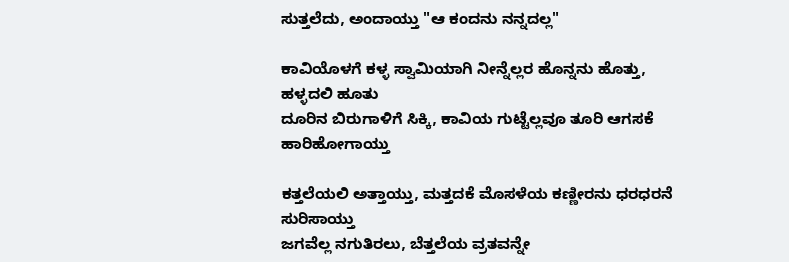ಸುತ್ತಲೆದು, ಅಂದಾಯ್ತು "ಆ ಕಂದನು ನನ್ನದಲ್ಲ"

ಕಾವಿಯೊಳಗೆ ಕಳ್ಳ ಸ್ವಾಮಿಯಾಗಿ ನೀನ್ನೆಲ್ಲರ ಹೊನ್ನನು ಹೊತ್ತು, ಹಳ್ಳದಲಿ ಹೂತು
ದೂರಿನ ಬಿರುಗಾಳಿಗೆ ಸಿಕ್ಕಿ, ಕಾವಿಯ ಗುಟ್ಟೆಲ್ಲವೂ ತೂರಿ ಆಗಸಕೆ ಹಾರಿಹೋಗಾಯ್ತು

ಕತ್ತಲೆಯಲಿ ಅತ್ತಾಯ್ತು, ಮತ್ತದಕೆ ಮೊಸಳೆಯ ಕಣ್ಣೀರನು ಧರಧರನೆ ಸುರಿಸಾಯ್ತು
ಜಗವೆಲ್ಲ ನಗುತಿರಲು, ಬೆತ್ತಲೆಯ ವ್ರತವನ್ನೇ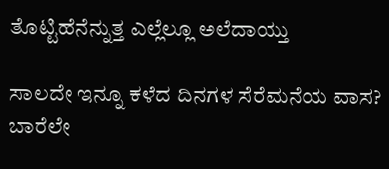ತೊಟ್ಟಿಹೆನೆನ್ನುತ್ತ ಎಲ್ಲೆಲ್ಲೂ ಅಲೆದಾಯ್ತು

ಸಾಲದೇ ಇನ್ನೂ ಕಳೆದ ದಿನಗಳ ಸೆರೆಮನೆಯ ವಾಸ? ಬಾರೆಲೇ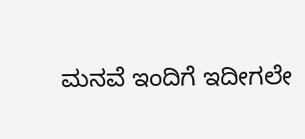ಮನವೆ ಇಂದಿಗೆ ಇದೀಗಲೇ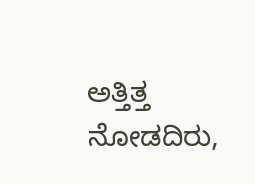ಅತ್ತಿತ್ತ ನೋಡದಿರು,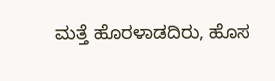ಮತ್ತೆ ಹೊರಳಾಡದಿರು, ಹೊಸ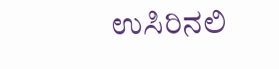ಉಸಿರಿನಲಿ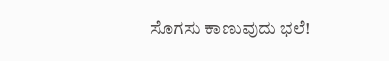ಸೊಗಸು ಕಾಣುವುದು ಭಲೆ!